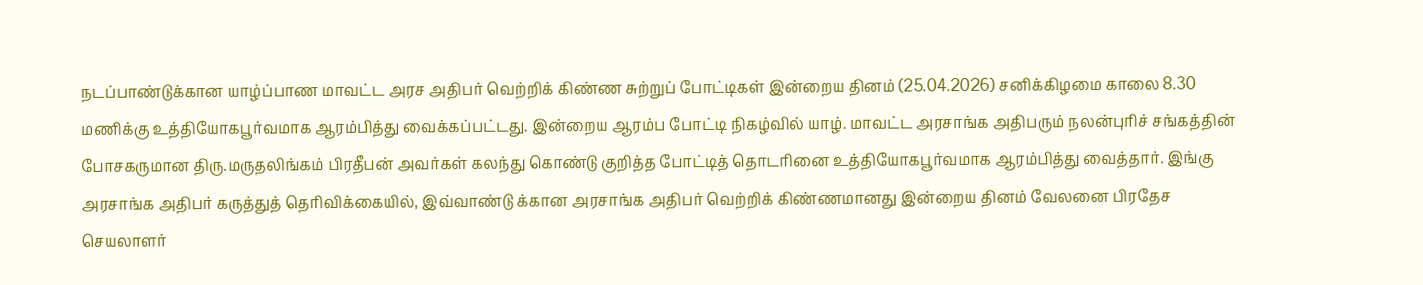நடப்பாண்டுக்கான யாழ்ப்பாண மாவட்ட அரச அதிபர் வெற்றிக் கிண்ண சுற்றுப் போட்டிகள் இன்றைய தினம் (25.04.2026) சனிக்கிழமை காலை 8.30 மணிக்கு உத்தியோகபூர்வமாக ஆரம்பித்து வைக்கப்பட்டது. இன்றைய ஆரம்ப போட்டி நிகழ்வில் யாழ். மாவட்ட அரசாங்க அதிபரும் நலன்புரிச் சங்கத்தின் போசகருமான திரு.மருதலிங்கம் பிரதீபன் அவர்கள் கலந்து கொண்டு குறித்த போட்டித் தொடரினை உத்தியோகபூர்வமாக ஆரம்பித்து வைத்தார். இங்கு அரசாங்க அதிபர் கருத்துத் தெரிவிக்கையில், இவ்வாண்டு க்கான அரசாங்க அதிபர் வெற்றிக் கிண்ணமானது இன்றைய தினம் வேலனை பிரதேச செயலாளர்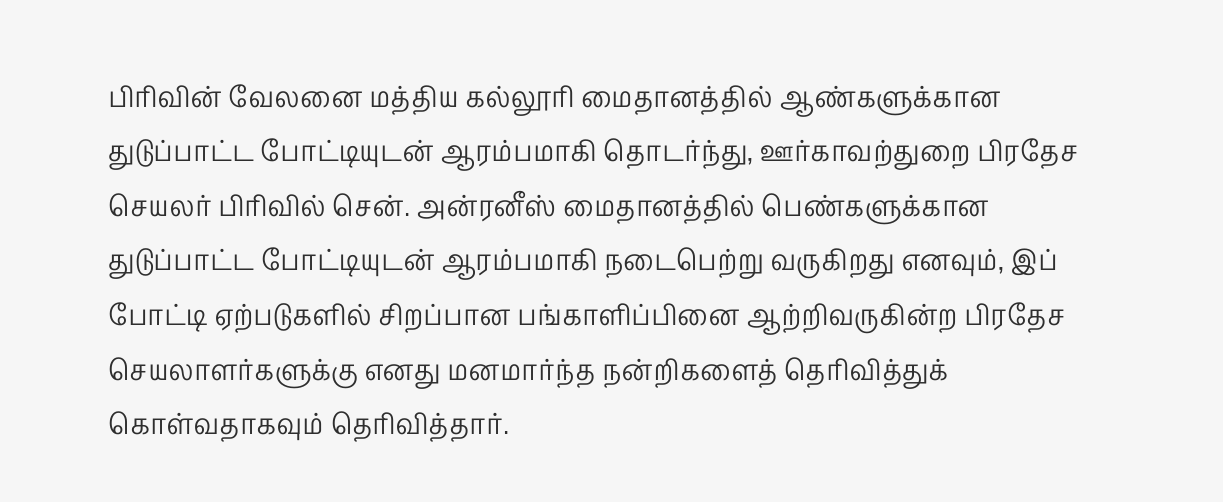பிரிவின் வேலனை மத்திய கல்லூரி மைதானத்தில் ஆண்களுக்கான துடுப்பாட்ட போட்டியுடன் ஆரம்பமாகி தொடர்ந்து, ஊர்காவற்துறை பிரதேச செயலர் பிரிவில் சென். அன்ரனீஸ் மைதானத்தில் பெண்களுக்கான துடுப்பாட்ட போட்டியுடன் ஆரம்பமாகி நடைபெற்று வருகிறது எனவும், இப் போட்டி ஏற்படுகளில் சிறப்பான பங்காளிப்பினை ஆற்றிவருகின்ற பிரதேச செயலாளர்களுக்கு எனது மனமார்ந்த நன்றிகளைத் தெரிவித்துக் கொள்வதாகவும் தெரிவித்தார்.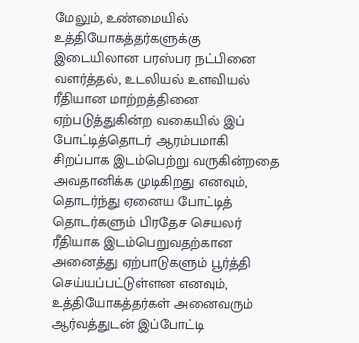மேலும், உண்மையில் உத்தியோகத்தர்களுக்கு இடையிலான பரஸ்பர நட்பினை வளர்த்தல், உடலியல் உளவியல் ரீதியான மாற்றத்தினை ஏற்படுத்துகின்ற வகையில் இப் போட்டித்தொடர் ஆரம்பமாகி சிறப்பாக இடம்பெற்று வருகின்றதை அவதானிக்க முடிகிறது எனவும், தொடர்ந்து ஏனைய போட்டித் தொடர்களும் பிரதேச செயலர் ரீதியாக இடம்பெறுவதற்கான அனைத்து ஏற்பாடுகளும் பூர்த்தி செய்யப்பட்டுள்ளன எனவும், உத்தியோகத்தர்கள் அனைவரும் ஆர்வத்துடன் இப்போட்டி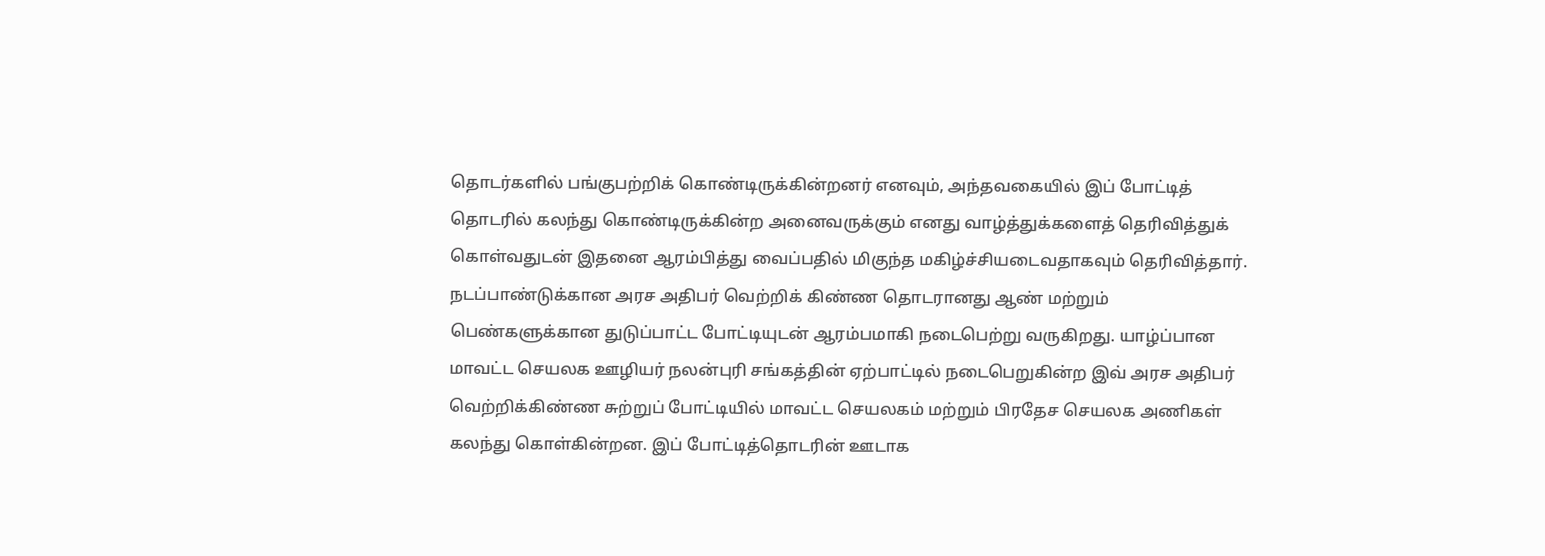தொடர்களில் பங்குபற்றிக் கொண்டிருக்கின்றனர் எனவும், அந்தவகையில் இப் போட்டித் தொடரில் கலந்து கொண்டிருக்கின்ற அனைவருக்கும் எனது வாழ்த்துக்களைத் தெரிவித்துக் கொள்வதுடன் இதனை ஆரம்பித்து வைப்பதில் மிகுந்த மகிழ்ச்சியடைவதாகவும் தெரிவித்தார்.
நடப்பாண்டுக்கான அரச அதிபர் வெற்றிக் கிண்ண தொடரானது ஆண் மற்றும் பெண்களுக்கான துடுப்பாட்ட போட்டியுடன் ஆரம்பமாகி நடைபெற்று வருகிறது. யாழ்ப்பான மாவட்ட செயலக ஊழியர் நலன்புரி சங்கத்தின் ஏற்பாட்டில் நடைபெறுகின்ற இவ் அரச அதிபர் வெற்றிக்கிண்ண சுற்றுப் போட்டியில் மாவட்ட செயலகம் மற்றும் பிரதேச செயலக அணிகள் கலந்து கொள்கின்றன. இப் போட்டித்தொடரின் ஊடாக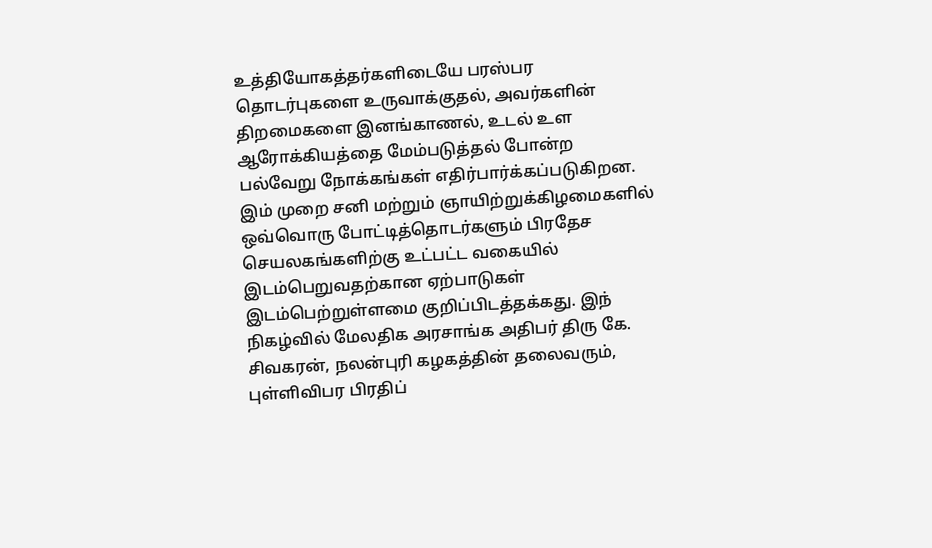உத்தியோகத்தர்களிடையே பரஸ்பர தொடர்புகளை உருவாக்குதல், அவர்களின் திறமைகளை இனங்காணல், உடல் உள ஆரோக்கியத்தை மேம்படுத்தல் போன்ற பல்வேறு நோக்கங்கள் எதிர்பார்க்கப்படுகிறன. இம் முறை சனி மற்றும் ஞாயிற்றுக்கிழமைகளில் ஒவ்வொரு போட்டித்தொடர்களும் பிரதேச செயலகங்களிற்கு உட்பட்ட வகையில் இடம்பெறுவதற்கான ஏற்பாடுகள் இடம்பெற்றுள்ளமை குறிப்பிடத்தக்கது. இந் நிகழ்வில் மேலதிக அரசாங்க அதிபர் திரு கே. சிவகரன், நலன்புரி கழகத்தின் தலைவரும், புள்ளிவிபர பிரதிப்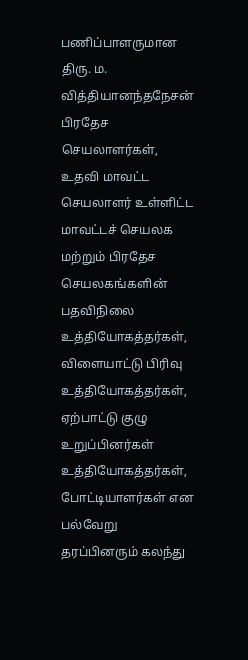பணிப்பாளருமான திரு. ம. வித்தியானந்தநேசன் பிரதேச செயலாளர்கள், உதவி மாவட்ட செயலாளர் உள்ளிட்ட மாவட்டச் செயலக மற்றும் பிரதேச செயலகங்களின் பதவிநிலை உத்தியோகத்தர்கள், விளையாட்டு பிரிவு உத்தியோகத்தர்கள், ஏற்பாட்டு குழு உறுப்பினர்கள் உத்தியோகத்தர்கள், போட்டியாளர்கள் என பல்வேறு தரப்பினரும் கலந்து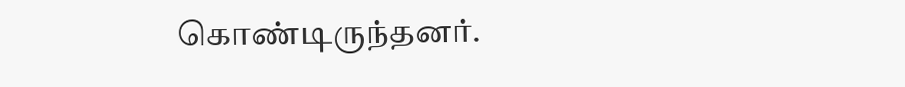கொண்டிருந்தனர்.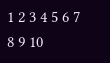1 2 3 4 5 6 7 8 9 10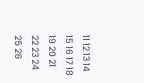11 12 13 14 15 16 17 18 19 20 21 22 23 24 25 26